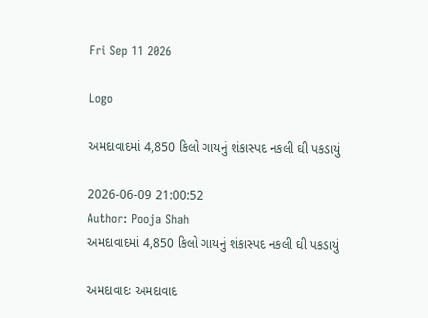Fri Sep 11 2026

Logo

અમદાવાદમાં 4,850 કિલો ગાયનું શંકાસ્પદ નકલી ઘી પકડાયું

2026-06-09 21:00:52
Author: Pooja Shah
અમદાવાદમાં 4,850 કિલો ગાયનું શંકાસ્પદ નકલી ઘી પકડાયું

અમદાવાદઃ અમદાવાદ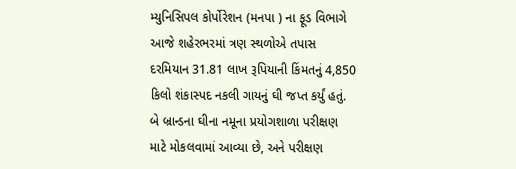મ્યુનિસિપલ કોર્પોરેશન (મનપા ) ના ફૂડ વિભાગે આજે શહેરભરમાં ત્રણ સ્થળોએ તપાસ દરમિયાન 31.81 લાખ રૂપિયાની કિંમતનું 4,850 કિલો શંકાસ્પદ નકલી ગાયનું ઘી જપ્ત કર્યું હતું. બે બ્રાન્ડના ઘીના નમૂના પ્રયોગશાળા પરીક્ષણ માટે મોકલવામાં આવ્યા છે, અને પરીક્ષણ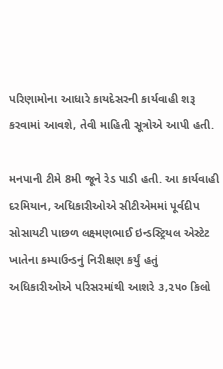પરિણામોના આધારે કાયદેસરની કાર્યવાહી શરૂ કરવામાં આવશે, તેવી માહિતી સૂત્રોએ આપી હતી.

મનપાની ટીમે 8મી જૂને રેડ પાડી હતી. આ કાર્યવાહી દરમિયાન, અધિકારીઓએ સીટીએમમાં પૂર્વદીપ સોસાયટી પાછળ લક્ષ્મણભાઈ ઇન્ડસ્ટ્રિયલ એસ્ટેટ ખાતેના કમ્પાઉન્ડનું નિરીક્ષણ કર્યું હતું અધિકારીઓએ પરિસરમાંથી આશરે ૩,૨૫૦ કિલો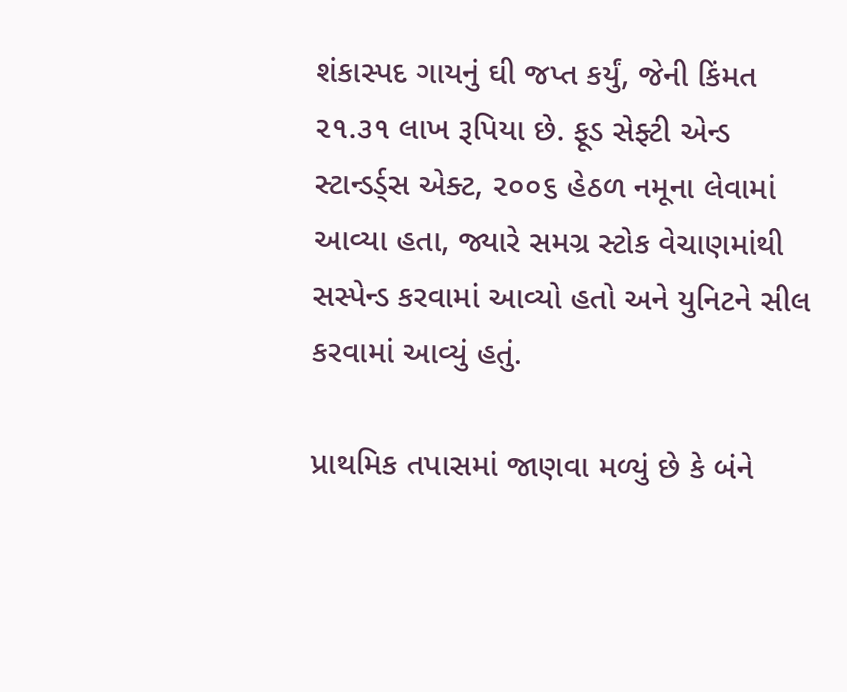શંકાસ્પદ ગાયનું ઘી જપ્ત કર્યું, જેની કિંમત ૨૧.૩૧ લાખ રૂપિયા છે. ફૂડ સેફ્ટી એન્ડ સ્ટાન્ડર્ડ્સ એક્ટ, ૨૦૦૬ હેઠળ નમૂના લેવામાં આવ્યા હતા, જ્યારે સમગ્ર સ્ટોક વેચાણમાંથી સસ્પેન્ડ કરવામાં આવ્યો હતો અને યુનિટને સીલ કરવામાં આવ્યું હતું.

પ્રાથમિક તપાસમાં જાણવા મળ્યું છે કે બંને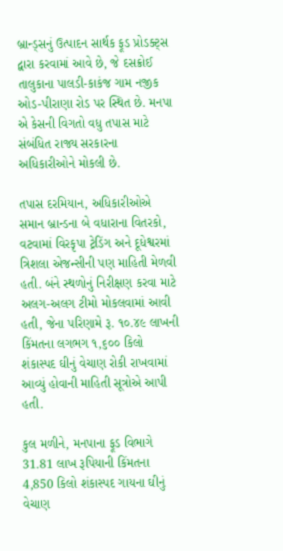બ્રાન્ડ્સનું ઉત્પાદન સાર્થક ફૂડ પ્રોડક્ટ્સ દ્વારા કરવામાં આવે છે, જે દસક્રોઈ તાલુકાના પાલડી-કાકંજ ગામ નજીક ઓડ-પીરાણા રોડ પર સ્થિત છે. મનપા એ કેસની વિગતો વધુ તપાસ માટે સંબંધિત રાજ્ય સરકારના અધિકારીઓને મોકલી છે.

તપાસ દરમિયાન, અધિકારીઓએ સમાન બ્રાન્ડના બે વધારાના વિતરકો, વટવામાં વિરકૃપા ટ્રેડિંગ અને દૂધેશ્વરમાં ત્રિશલા એજન્સીની પણ માહિતી મેળવી હતી. બંને સ્થળોનું નિરીક્ષણ કરવા માટે અલગ-અલગ ટીમો મોકલવામાં આવી હતી, જેના પરિણામે રૂ. ૧૦.૪૯ લાખની કિંમતના લગભગ ૧,૬૦૦ કિલો શંકાસ્પદ ઘીનું વેચાણ રોકી રાખવામાં આવ્યું હોવાની માહિતી સૂત્રોએ આપી હતી.

કુલ મળીને, મનપાના ફૂડ વિભાગે 31.81 લાખ રૂપિયાની કિંમતના 4,850 કિલો શંકાસ્પદ ગાયના ઘીનું વેચાણ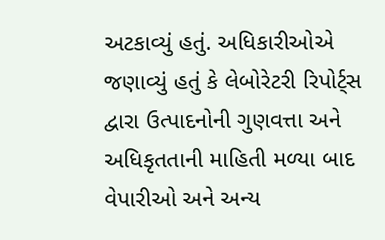અટકાવ્યું હતું. અધિકારીઓએ જણાવ્યું હતું કે લેબોરેટરી રિપોર્ટ્સ દ્વારા ઉત્પાદનોની ગુણવત્તા અને અધિકૃતતાની માહિતી મળ્યા બાદ  વેપારીઓ અને અન્ય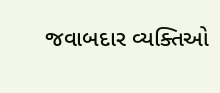જવાબદાર વ્યક્તિઓ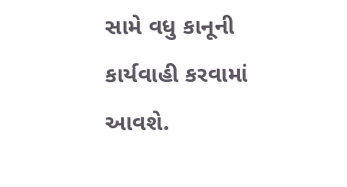સામે વધુ કાનૂની કાર્યવાહી કરવામાં આવશે.